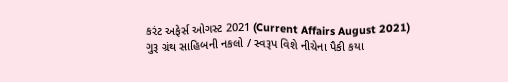કરંટ અફેર્સ ઓગસ્ટ 2021 (Current Affairs August 2021)
ગુરૂ ગ્રંથ સાહિબની નકલો / સ્વરૂપ વિશે નીચેના પૈકી કયા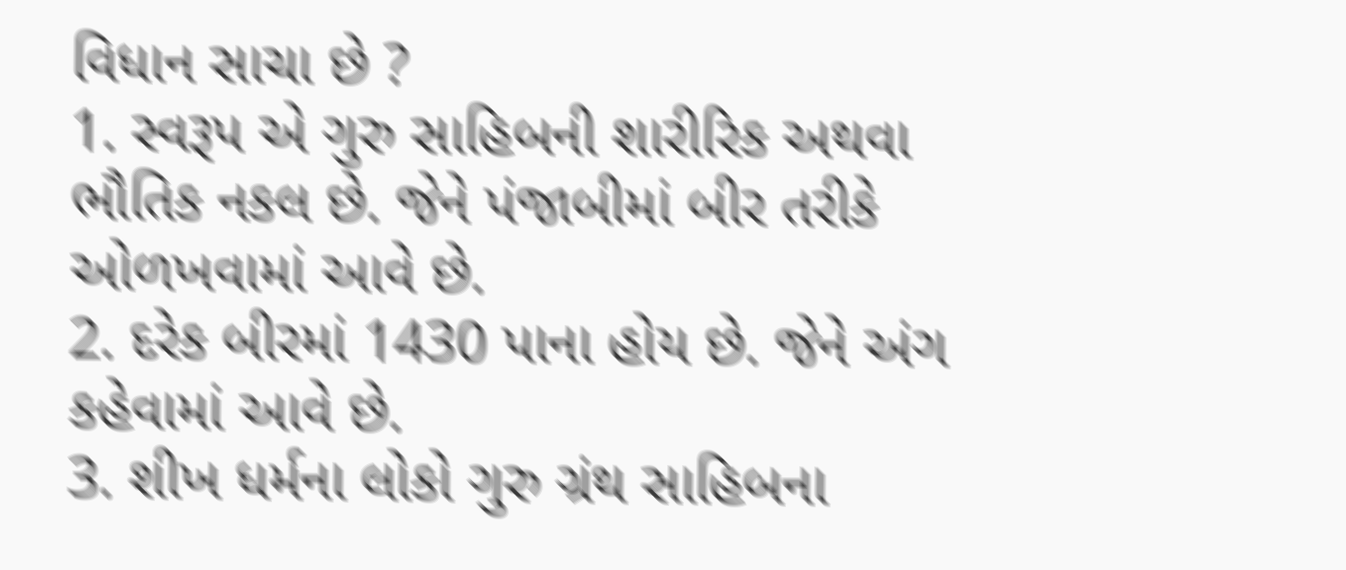વિધાન સાચા છે ?
1. સ્વરૂપ એ ગુરુ સાહિબની શારીરિક અથવા ભૌતિક નકલ છે. જેને પંજાબીમાં બીર તરીકે ઓળખવામાં આવે છે.
2. દરેક બીરમાં 1430 પાના હોય છે. જેને અંગ કહેવામાં આવે છે.
3. શીખ ધર્મના લોકો ગુરુ ગ્રંથ સાહિબના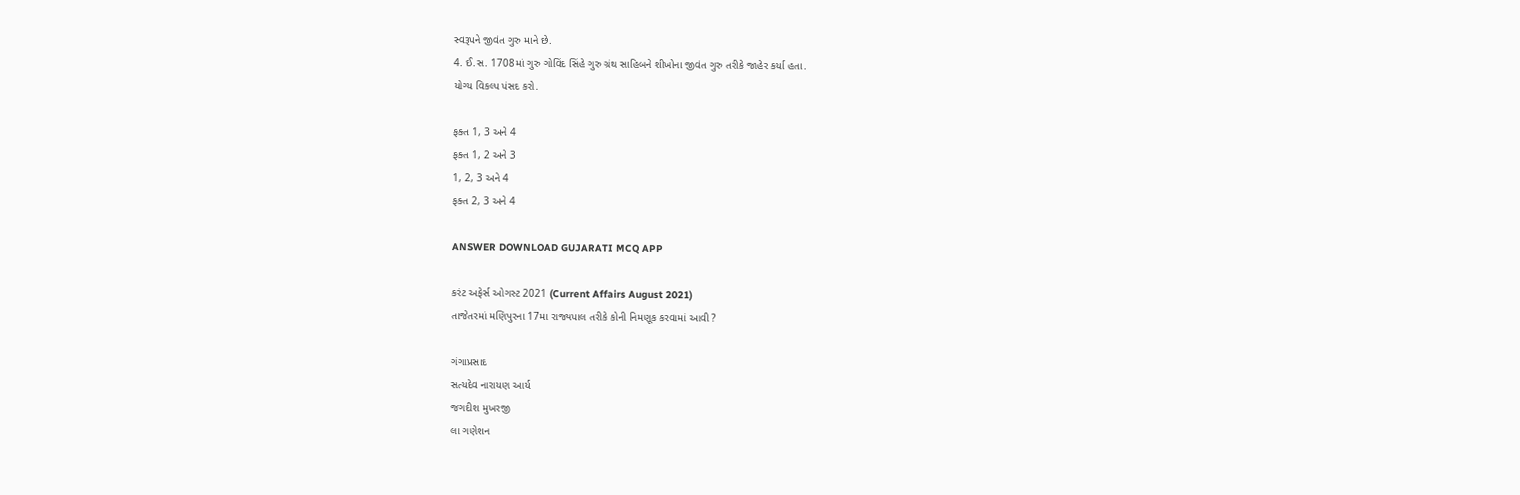સ્વરૂપને જીવંત ગુરુ માને છે.
4. ઈ.સ. 1708માં ગુરુ ગોવિંદ સિંહે ગુરુ ગ્રંથ સાહિબને શીખોના જીવંત ગુરુ તરીકે જાહેર કર્યા હતા.
યોગ્ય વિકલ્પ પંસદ કરો.

ફક્ત 1, 3 અને 4
ફક્ત 1, 2 અને 3
1, 2, 3 અને 4
ફક્ત 2, 3 અને 4

ANSWER DOWNLOAD GUJARATI MCQ APP

કરંટ અફેર્સ ઓગસ્ટ 2021 (Current Affairs August 2021)
તાજેતરમાં મણિપુરના 17મા રાજ્યપાલ તરીકે કોની નિમણૂક કરવામાં આવી ?

ગંગાપ્રસાદ
સત્યદેવ નારાયણ આર્ય
જગદીશ મુખરજી
લા ગણેશન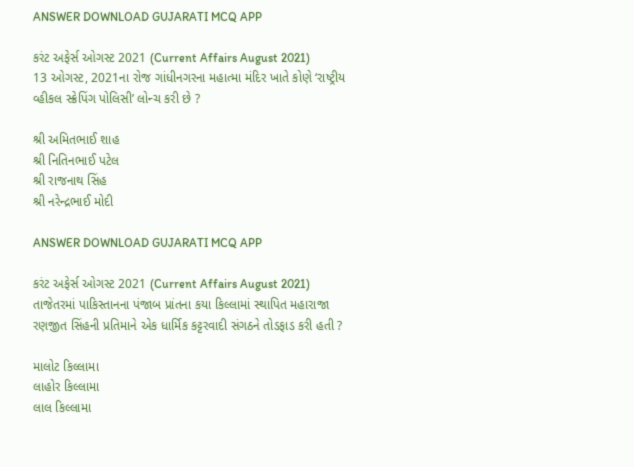ANSWER DOWNLOAD GUJARATI MCQ APP

કરંટ અફેર્સ ઓગસ્ટ 2021 (Current Affairs August 2021)
13 ઓગસ્ટ, 2021ના રોજ ગાંધીનગરના મહાત્મા મંદિર ખાતે કોણે ‘રાષ્ટ્રીય વ્હીકલ સ્ક્રેપિંગ પોલિસી’ લોન્ચ કરી છે ?

શ્રી અમિતભાઈ શાહ
શ્રી નિતિનભાઈ પટેલ
શ્રી રાજનાથ સિંહ
શ્રી નરેન્દ્રભાઈ મોદી

ANSWER DOWNLOAD GUJARATI MCQ APP

કરંટ અફેર્સ ઓગસ્ટ 2021 (Current Affairs August 2021)
તાજેતરમાં પાકિસ્તાનના પંજાબ પ્રાંતના કયા કિલ્લામાં સ્થાપિત મહારાજા રણજીત સિંહની પ્રતિમાને એક ધાર્મિક કટ્ટરવાદી સંગઠને તોડફાડ કરી હતી ?

માલોટ કિલ્લામા
લાહોર કિલ્લામા
લાલ કિલ્લામા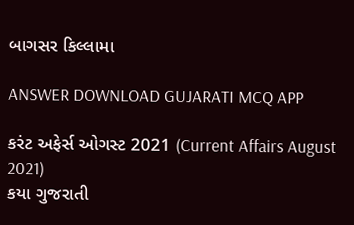બાગસર કિલ્લામા

ANSWER DOWNLOAD GUJARATI MCQ APP

કરંટ અફેર્સ ઓગસ્ટ 2021 (Current Affairs August 2021)
કયા ગુજરાતી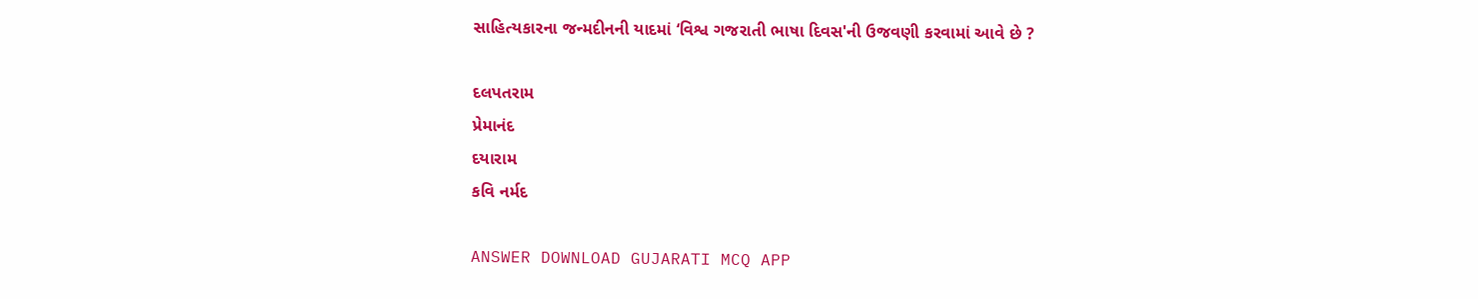સાહિત્યકારના જન્મદીનની યાદમાં ‘વિશ્વ ગજરાતી ભાષા દિવસ'ની ઉજવણી કરવામાં આવે છે ?

દલપતરામ
પ્રેમાનંદ
દયારામ
કવિ નર્મદ

ANSWER DOWNLOAD GUJARATI MCQ APP